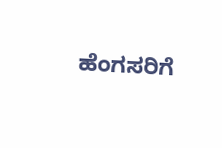ಹೆಂಗಸರಿಗೆ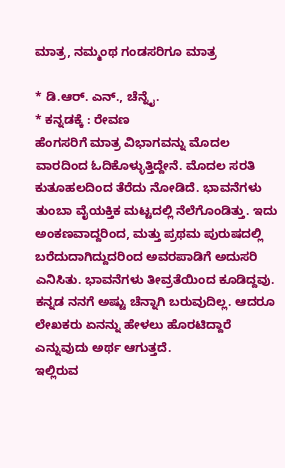ಮಾತ್ರ, ನಮ್ಮಂಥ ಗಂಡಸರಿಗೂ ಮಾತ್ರ

* ಡಿ.ಆರ್. ಎನ್., ಚೆನ್ನೈ.
* ಕನ್ನಡಕ್ಕೆ : ರೇವಣ
ಹೆಂಗಸರಿಗೆ ಮಾತ್ರ ವಿಭಾಗವನ್ನು ಮೊದಲ ವಾರದಿಂದ ಓದಿಕೊಳ್ಳುತ್ತಿದ್ದೇನೆ. ಮೊದಲ ಸರತಿ ಕುತೂಹಲದಿಂದ ತೆರೆದು ನೋಡಿದೆ. ಭಾವನೆಗಳು ತುಂಬಾ ವೈಯಕ್ತಿಕ ಮಟ್ಟದಲ್ಲಿ ನೆಲೆಗೊಂಡಿತ್ತು. ಇದು ಅಂಕಣವಾದ್ದರಿಂದ, ಮತ್ತು ಪ್ರಥಮ ಪುರುಷದಲ್ಲಿ ಬರೆದುದಾಗಿದ್ದುದರಿಂದ ಅವರಪಾಡಿಗೆ ಅದುಸರಿ ಎನಿಸಿತು. ಭಾವನೆಗಳು ತೀವ್ರತೆಯಿಂದ ಕೂಡಿದ್ದವು. ಕನ್ನಡ ನನಗೆ ಅಷ್ಟು ಚೆನ್ನಾಗಿ ಬರುವುದಿಲ್ಲ. ಆದರೂ ಲೇಖಕರು ಏನನ್ನು ಹೇಳಲು ಹೊರಟಿದ್ದಾರೆ ಎನ್ನುವುದು ಅರ್ಥ ಆಗುತ್ತದೆ.
ಇಲ್ಲಿರುವ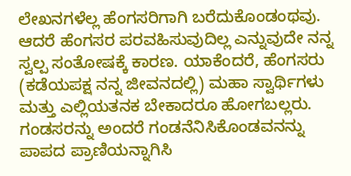ಲೇಖನಗಳೆಲ್ಲ ಹೆಂಗಸರಿಗಾಗಿ ಬರೆದುಕೊಂಡಂಥವು. ಆದರೆ ಹೆಂಗಸರ ಪರವಹಿಸುವುದಿಲ್ಲ ಎನ್ನುವುದೇ ನನ್ನ ಸ್ವಲ್ಪ ಸಂತೋಷಕ್ಕೆ ಕಾರಣ. ಯಾಕೆಂದರೆ, ಹೆಂಗಸರು (ಕಡೆಯಪಕ್ಷ ನನ್ನ ಜೀವನದಲ್ಲಿ) ಮಹಾ ಸ್ವಾರ್ಥಿಗಳು ಮತ್ತು ಎಲ್ಲಿಯತನಕ ಬೇಕಾದರೂ ಹೋಗಬಲ್ಲರು. ಗಂಡಸರನ್ನು ಅಂದರೆ ಗಂಡನೆನಿಸಿಕೊಂಡವನನ್ನು ಪಾಪದ ಪ್ರಾಣಿಯನ್ನಾಗಿಸಿ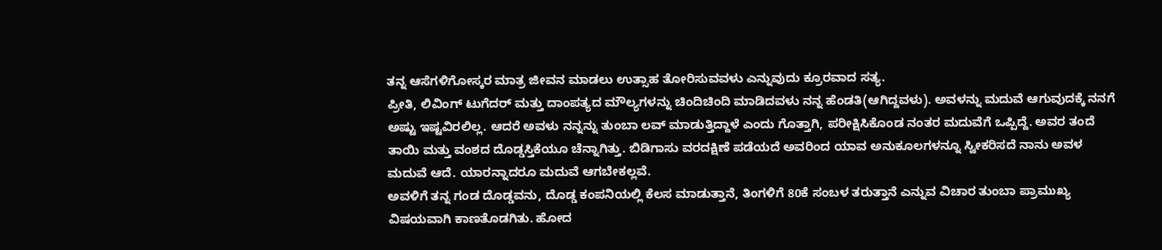ತನ್ನ ಆಸೆಗಳಿಗೋಸ್ಕರ ಮಾತ್ರ ಜೀವನ ಮಾಡಲು ಉತ್ಸಾಹ ತೋರಿಸುವವಳು ಎನ್ನುವುದು ಕ್ರೂರವಾದ ಸತ್ಯ.
ಪ್ರೀತಿ, ಲಿವಿಂಗ್ ಟುಗೆದರ್ ಮತ್ತು ದಾಂಪತ್ಯದ ಮೌಲ್ಯಗಳನ್ನು ಚಿಂದಿಚಿಂದಿ ಮಾಡಿದವಳು ನನ್ನ ಹೆಂಡತಿ(ಆಗಿದ್ದವಳು). ಅವಳನ್ನು ಮದುವೆ ಆಗುವುದಕ್ಕೆ ನನಗೆ ಅಷ್ಟು ಇಷ್ಟವಿರಲಿಲ್ಲ. ಆದರೆ ಅವಳು ನನ್ನನ್ನು ತುಂಬಾ ಲವ್ ಮಾಡುತ್ತಿದ್ದಾಳೆ ಎಂದು ಗೊತ್ತಾಗಿ, ಪರೀಕ್ಷಿಸಿಕೊಂಡ ನಂತರ ಮದುವೆಗೆ ಒಪ್ಪಿದ್ದೆ. ಅವರ ತಂದೆ ತಾಯಿ ಮತ್ತು ವಂಶದ ದೊಡ್ಡಸ್ತಿಕೆಯೂ ಚೆನ್ನಾಗಿತ್ತು. ಬಿಡಿಗಾಸು ವರದಕ್ಷಿಣೆ ಪಡೆಯದೆ ಅವರಿಂದ ಯಾವ ಅನುಕೂಲಗಳನ್ನೂ ಸ್ವೀಕರಿಸದೆ ನಾನು ಅವಳ ಮದುವೆ ಆದೆ. ಯಾರನ್ನಾದರೂ ಮದುವೆ ಆಗಬೇಕಲ್ಲವೆ.
ಅವಳಿಗೆ ತನ್ನ ಗಂಡ ದೊಡ್ಡವನು, ದೊಡ್ಡ ಕಂಪನಿಯಲ್ಲಿ ಕೆಲಸ ಮಾಡುತ್ತಾನೆ, ತಿಂಗಳಿಗೆ 80ಕೆ ಸಂಬಳ ತರುತ್ತಾನೆ ಎನ್ನುವ ವಿಚಾರ ತುಂಬಾ ಪ್ರಾಮುಖ್ಯ ವಿಷಯವಾಗಿ ಕಾಣತೊಡಗಿತು. ಹೋದ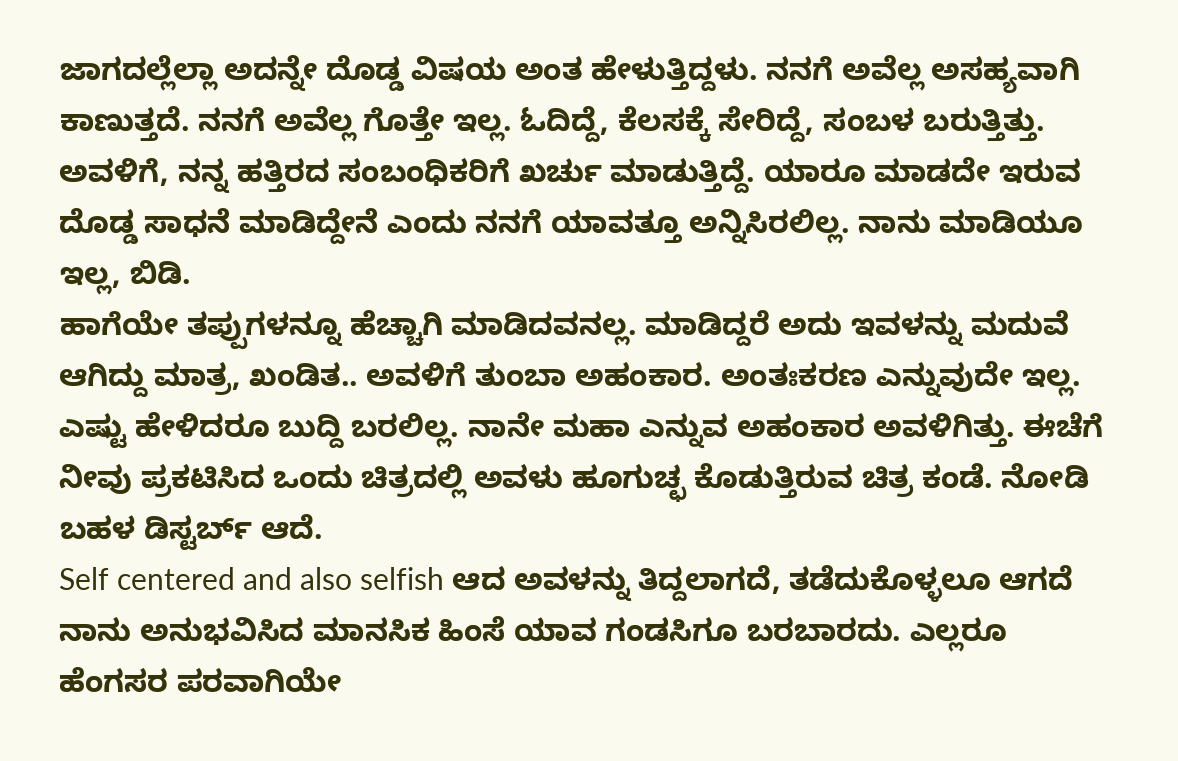ಜಾಗದಲ್ಲೆಲ್ಲಾ ಅದನ್ನೇ ದೊಡ್ಡ ವಿಷಯ ಅಂತ ಹೇಳುತ್ತಿದ್ದಳು. ನನಗೆ ಅವೆಲ್ಲ ಅಸಹ್ಯವಾಗಿ ಕಾಣುತ್ತದೆ. ನನಗೆ ಅವೆಲ್ಲ ಗೊತ್ತೇ ಇಲ್ಲ. ಓದಿದ್ದೆ, ಕೆಲಸಕ್ಕೆ ಸೇರಿದ್ದೆ, ಸಂಬಳ ಬರುತ್ತಿತ್ತು. ಅವಳಿಗೆ, ನನ್ನ ಹತ್ತಿರದ ಸಂಬಂಧಿಕರಿಗೆ ಖರ್ಚು ಮಾಡುತ್ತಿದ್ದೆ. ಯಾರೂ ಮಾಡದೇ ಇರುವ ದೊಡ್ಡ ಸಾಧನೆ ಮಾಡಿದ್ದೇನೆ ಎಂದು ನನಗೆ ಯಾವತ್ತೂ ಅನ್ನಿಸಿರಲಿಲ್ಲ. ನಾನು ಮಾಡಿಯೂ ಇಲ್ಲ, ಬಿಡಿ.
ಹಾಗೆಯೇ ತಪ್ಪುಗಳನ್ನೂ ಹೆಚ್ಚಾಗಿ ಮಾಡಿದವನಲ್ಲ. ಮಾಡಿದ್ದರೆ ಅದು ಇವಳನ್ನು ಮದುವೆ ಆಗಿದ್ದು ಮಾತ್ರ, ಖಂಡಿತ.. ಅವಳಿಗೆ ತುಂಬಾ ಅಹಂಕಾರ. ಅಂತಃಕರಣ ಎನ್ನುವುದೇ ಇಲ್ಲ. ಎಷ್ಟು ಹೇಳಿದರೂ ಬುದ್ದಿ ಬರಲಿಲ್ಲ. ನಾನೇ ಮಹಾ ಎನ್ನುವ ಅಹಂಕಾರ ಅವಳಿಗಿತ್ತು. ಈಚೆಗೆ ನೀವು ಪ್ರಕಟಿಸಿದ ಒಂದು ಚಿತ್ರದಲ್ಲಿ ಅವಳು ಹೂಗುಚ್ಛ ಕೊಡುತ್ತಿರುವ ಚಿತ್ರ ಕಂಡೆ. ನೋಡಿ ಬಹಳ ಡಿಸ್ಟರ್ಬ್ ಆದೆ.
Self centered and also selfish ಆದ ಅವಳನ್ನು ತಿದ್ದಲಾಗದೆ, ತಡೆದುಕೊಳ್ಳಲೂ ಆಗದೆ ನಾನು ಅನುಭವಿಸಿದ ಮಾನಸಿಕ ಹಿಂಸೆ ಯಾವ ಗಂಡಸಿಗೂ ಬರಬಾರದು. ಎಲ್ಲರೂ ಹೆಂಗಸರ ಪರವಾಗಿಯೇ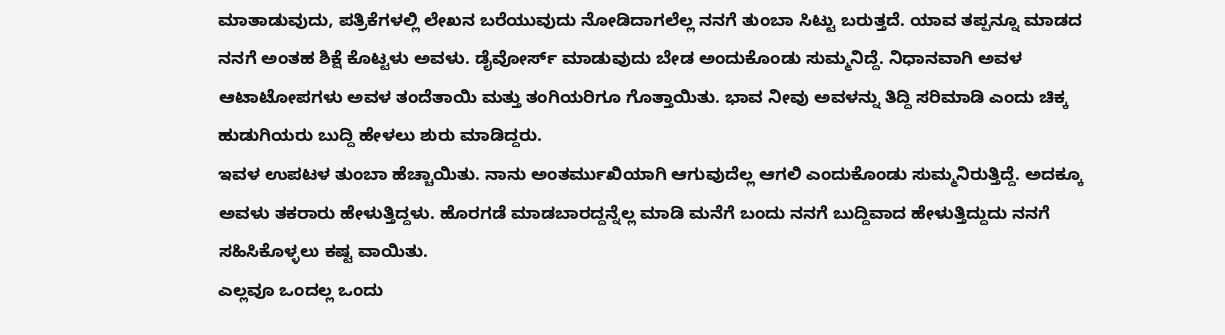ಮಾತಾಡುವುದು, ಪತ್ರಿಕೆಗಳಲ್ಲಿ ಲೇಖನ ಬರೆಯುವುದು ನೋಡಿದಾಗಲೆಲ್ಲ ನನಗೆ ತುಂಬಾ ಸಿಟ್ಟು ಬರುತ್ತದೆ. ಯಾವ ತಪ್ಪನ್ನೂ ಮಾಡದ ನನಗೆ ಅಂತಹ ಶಿಕ್ಷೆ ಕೊಟ್ಟಳು ಅವಳು. ಡೈವೋರ್ಸ್ ಮಾಡುವುದು ಬೇಡ ಅಂದುಕೊಂಡು ಸುಮ್ಮನಿದ್ದೆ. ನಿಧಾನವಾಗಿ ಅವಳ ಆಟಾಟೋಪಗಳು ಅವಳ ತಂದೆತಾಯಿ ಮತ್ತು ತಂಗಿಯರಿಗೂ ಗೊತ್ತಾಯಿತು. ಭಾವ ನೀವು ಅವಳನ್ನು ತಿದ್ದಿ ಸರಿಮಾಡಿ ಎಂದು ಚಿಕ್ಕ ಹುಡುಗಿಯರು ಬುದ್ದಿ ಹೇಳಲು ಶುರು ಮಾಡಿದ್ದರು.
ಇವಳ ಉಪಟಳ ತುಂಬಾ ಹೆಚ್ಚಾಯಿತು. ನಾನು ಅಂತರ್ಮುಖಿಯಾಗಿ ಆಗುವುದೆಲ್ಲ ಆಗಲಿ ಎಂದುಕೊಂಡು ಸುಮ್ಮನಿರುತ್ತಿದ್ದೆ. ಅದಕ್ಕೂ ಅವಳು ತಕರಾರು ಹೇಳುತ್ತಿದ್ದಳು. ಹೊರಗಡೆ ಮಾಡಬಾರದ್ದನ್ನೆಲ್ಲ ಮಾಡಿ ಮನೆಗೆ ಬಂದು ನನಗೆ ಬುದ್ದಿವಾದ ಹೇಳುತ್ತಿದ್ದುದು ನನಗೆ ಸಹಿಸಿಕೊಳ್ಳಲು ಕಷ್ಟ ವಾಯಿತು.
ಎಲ್ಲವೂ ಒಂದಲ್ಲ ಒಂದು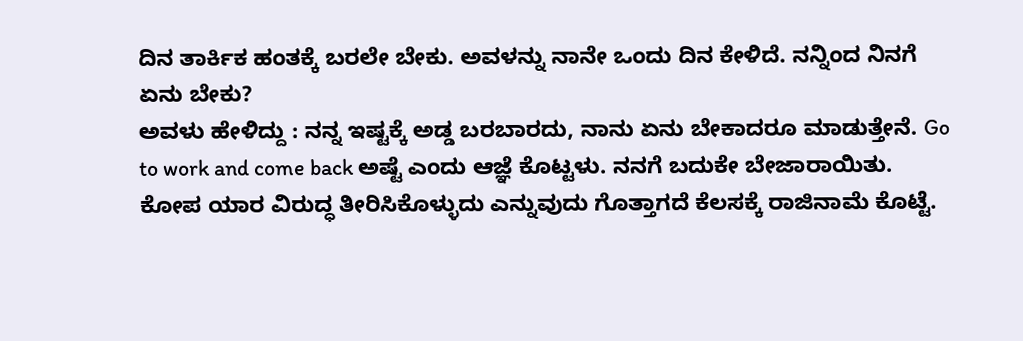ದಿನ ತಾರ್ಕಿಕ ಹಂತಕ್ಕೆ ಬರಲೇ ಬೇಕು. ಅವಳನ್ನು ನಾನೇ ಒಂದು ದಿನ ಕೇಳಿದೆ. ನನ್ನಿಂದ ನಿನಗೆ ಏನು ಬೇಕು?
ಅವಳು ಹೇಳಿದ್ದು : ನನ್ನ ಇಷ್ಟಕ್ಕೆ ಅಡ್ಡ ಬರಬಾರದು, ನಾನು ಏನು ಬೇಕಾದರೂ ಮಾಡುತ್ತೇನೆ. Go to work and come back ಅಷ್ಟೆ ಎಂದು ಆಜ್ಞೆ ಕೊಟ್ಟಳು. ನನಗೆ ಬದುಕೇ ಬೇಜಾರಾಯಿತು. ಕೋಪ ಯಾರ ವಿರುದ್ಧ ತೀರಿಸಿಕೊಳ್ಳುದು ಎನ್ನುವುದು ಗೊತ್ತಾಗದೆ ಕೆಲಸಕ್ಕೆ ರಾಜಿನಾಮೆ ಕೊಟ್ಟೆ.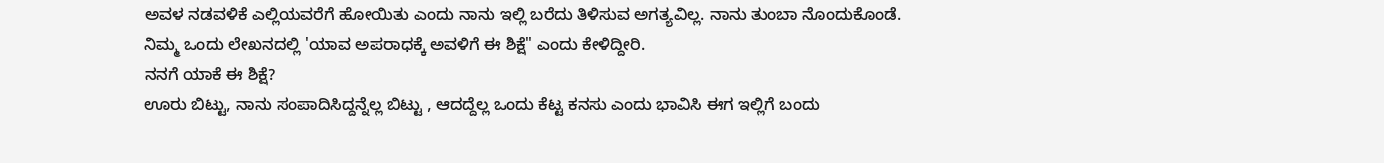ಅವಳ ನಡವಳಿಕೆ ಎಲ್ಲಿಯವರೆಗೆ ಹೋಯಿತು ಎಂದು ನಾನು ಇಲ್ಲಿ ಬರೆದು ತಿಳಿಸುವ ಅಗತ್ಯವಿಲ್ಲ. ನಾನು ತುಂಬಾ ನೊಂದುಕೊಂಡೆ.
ನಿಮ್ಮ ಒಂದು ಲೇಖನದಲ್ಲಿ 'ಯಾವ ಅಪರಾಧಕ್ಕೆ ಅವಳಿಗೆ ಈ ಶಿಕ್ಷೆ" ಎಂದು ಕೇಳಿದ್ದೀರಿ.
ನನಗೆ ಯಾಕೆ ಈ ಶಿಕ್ಷೆ?
ಊರು ಬಿಟ್ಟು, ನಾನು ಸಂಪಾದಿಸಿದ್ದನ್ನೆಲ್ಲ ಬಿಟ್ಟು , ಆದದ್ದೆಲ್ಲ ಒಂದು ಕೆಟ್ಟ ಕನಸು ಎಂದು ಭಾವಿಸಿ ಈಗ ಇಲ್ಲಿಗೆ ಬಂದು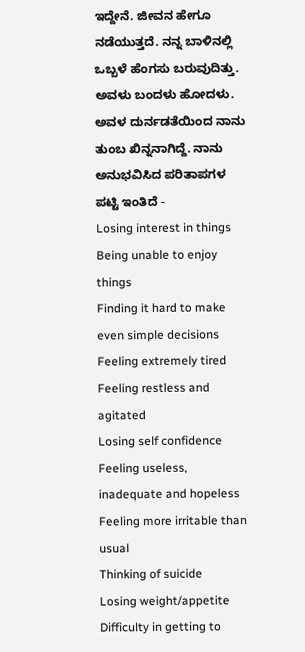ಇದ್ದೇನೆ. ಜೀವನ ಹೇಗೂ ನಡೆಯುತ್ತದೆ. ನನ್ನ ಬಾಳಿನಲ್ಲಿ ಒಬ್ಬಳೆ ಹೆಂಗಸು ಬರುವುದಿತ್ತು. ಅವಳು ಬಂದಳು ಹೋದಳು.
ಅವಳ ದುರ್ನಡತೆಯಿಂದ ನಾನು ತುಂಬ ಖಿನ್ನನಾಗಿದ್ದೆ. ನಾನು ಅನುಭವಿಸಿದ ಪರಿತಾಪಗಳ ಪಟ್ಟಿ ಇಂತಿದೆ -
Losing interest in things
Being unable to enjoy things
Finding it hard to make even simple decisions
Feeling extremely tired
Feeling restless and agitated
Losing self confidence
Feeling useless, inadequate and hopeless
Feeling more irritable than usual
Thinking of suicide
Losing weight/appetite
Difficulty in getting to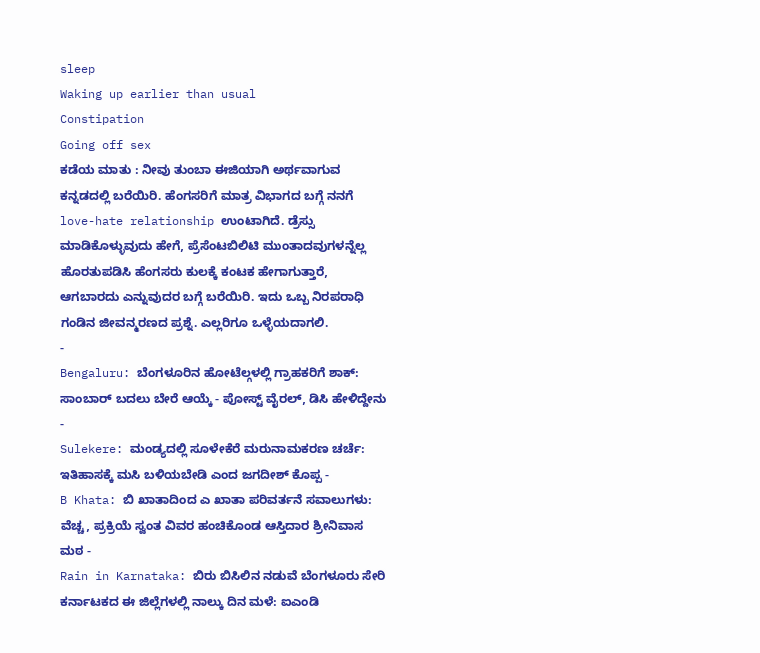sleep
Waking up earlier than usual
Constipation
Going off sex
ಕಡೆಯ ಮಾತು : ನೀವು ತುಂಬಾ ಈಜಿಯಾಗಿ ಅರ್ಥವಾಗುವ ಕನ್ನಡದಲ್ಲಿ ಬರೆಯಿರಿ. ಹೆಂಗಸರಿಗೆ ಮಾತ್ರ ವಿಭಾಗದ ಬಗ್ಗೆ ನನಗೆ love-hate relationship ಉಂಟಾಗಿದೆ. ಡ್ರೆಸ್ಸು ಮಾಡಿಕೊಳ್ಳುವುದು ಹೇಗೆ, ಪ್ರೆಸೆಂಟಬಿಲಿಟಿ ಮುಂತಾದವುಗಳನ್ನೆಲ್ಲ ಹೊರತುಪಡಿಸಿ ಹೆಂಗಸರು ಕುಲಕ್ಕೆ ಕಂಟಕ ಹೇಗಾಗುತ್ತಾರೆ, ಆಗಬಾರದು ಎನ್ನುವುದರ ಬಗ್ಗೆ ಬರೆಯಿರಿ. ಇದು ಒಬ್ಬ ನಿರಪರಾಧಿ ಗಂಡಿನ ಜೀವನ್ಮರಣದ ಪ್ರಶ್ನೆ. ಎಲ್ಲರಿಗೂ ಒಳ್ಳೆಯದಾಗಲಿ.
-
Bengaluru: ಬೆಂಗಳೂರಿನ ಹೋಟೆಲ್ಗಳಲ್ಲಿ ಗ್ರಾಹಕರಿಗೆ ಶಾಕ್: ಸಾಂಬಾರ್ ಬದಲು ಬೇರೆ ಆಯ್ಕೆ - ಪೋಸ್ಟ್ ವೈರಲ್, ಡಿಸಿ ಹೇಳಿದ್ದೇನು -
Sulekere: ಮಂಡ್ಯದಲ್ಲಿ ಸೂಳೇಕೆರೆ ಮರುನಾಮಕರಣ ಚರ್ಚೆ: ಇತಿಹಾಸಕ್ಕೆ ಮಸಿ ಬಳಿಯಬೇಡಿ ಎಂದ ಜಗದೀಶ್ ಕೊಪ್ಪ -
B Khata: ಬಿ ಖಾತಾದಿಂದ ಎ ಖಾತಾ ಪರಿವರ್ತನೆ ಸವಾಲುಗಳು: ವೆಚ್ಚ, ಪ್ರಕ್ರಿಯೆ ಸ್ವಂತ ವಿವರ ಹಂಚಿಕೊಂಡ ಆಸ್ತಿದಾರ ಶ್ರೀನಿವಾಸ ಮಠ -
Rain in Karnataka: ಬಿರು ಬಿಸಿಲಿನ ನಡುವೆ ಬೆಂಗಳೂರು ಸೇರಿ ಕರ್ನಾಟಕದ ಈ ಜಿಲ್ಲೆಗಳಲ್ಲಿ ನಾಲ್ಕು ದಿನ ಮಳೆ: ಐಎಂಡಿ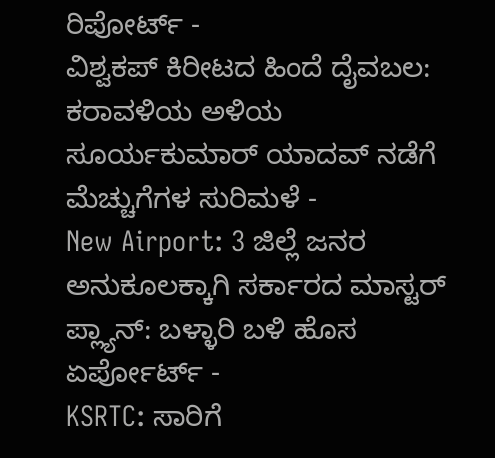ರಿಪೋರ್ಟ್ -
ವಿಶ್ವಕಪ್ ಕಿರೀಟದ ಹಿಂದೆ ದೈವಬಲ: ಕರಾವಳಿಯ ಅಳಿಯ ಸೂರ್ಯಕುಮಾರ್ ಯಾದವ್ ನಡೆಗೆ ಮೆಚ್ಚುಗೆಗಳ ಸುರಿಮಳೆ -
New Airport: 3 ಜಿಲ್ಲೆ ಜನರ ಅನುಕೂಲಕ್ಕಾಗಿ ಸರ್ಕಾರದ ಮಾಸ್ಟರ್ ಪ್ಲ್ಯಾನ್: ಬಳ್ಳಾರಿ ಬಳಿ ಹೊಸ ಏರ್ಪೋರ್ಟ್ -
KSRTC: ಸಾರಿಗೆ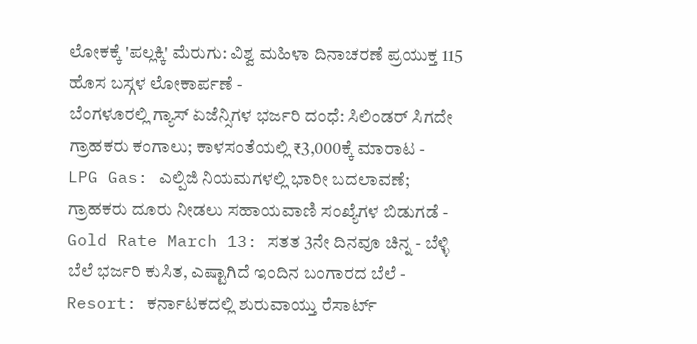ಲೋಕಕ್ಕೆ 'ಪಲ್ಲಕ್ಕಿ' ಮೆರುಗು: ವಿಶ್ವ ಮಹಿಳಾ ದಿನಾಚರಣೆ ಪ್ರಯುಕ್ತ 115 ಹೊಸ ಬಸ್ಗಳ ಲೋಕಾರ್ಪಣೆ -
ಬೆಂಗಳೂರಲ್ಲಿ ಗ್ಯಾಸ್ ಏಜೆನ್ಸಿಗಳ ಭರ್ಜರಿ ದಂಧೆ: ಸಿಲಿಂಡರ್ ಸಿಗದೇ ಗ್ರಾಹಕರು ಕಂಗಾಲು; ಕಾಳಸಂತೆಯಲ್ಲಿ ₹3,000ಕ್ಕೆ ಮಾರಾಟ -
LPG Gas: ಎಲ್ಪಿಜಿ ನಿಯಮಗಳಲ್ಲಿ ಭಾರೀ ಬದಲಾವಣೆ; ಗ್ರಾಹಕರು ದೂರು ನೀಡಲು ಸಹಾಯವಾಣಿ ಸಂಖ್ಯೆಗಳ ಬಿಡುಗಡೆ -
Gold Rate March 13: ಸತತ 3ನೇ ದಿನವೂ ಚಿನ್ನ - ಬೆಳ್ಳಿ ಬೆಲೆ ಭರ್ಜರಿ ಕುಸಿತ, ಎಷ್ಟಾಗಿದೆ ಇಂದಿನ ಬಂಗಾರದ ಬೆಲೆ -
Resort: ಕರ್ನಾಟಕದಲ್ಲಿ ಶುರುವಾಯ್ತು ರೆಸಾರ್ಟ್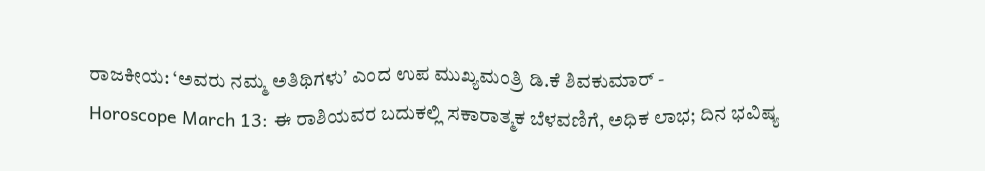ರಾಜಕೀಯ: ‘ಅವರು ನಮ್ಮ ಅತಿಥಿಗಳು’ ಎಂದ ಉಪ ಮುಖ್ಯಮಂತ್ರಿ ಡಿ.ಕೆ ಶಿವಕುಮಾರ್ -
Horoscope March 13: ಈ ರಾಶಿಯವರ ಬದುಕಲ್ಲಿ ಸಕಾರಾತ್ಮಕ ಬೆಳವಣಿಗೆ, ಅಧಿಕ ಲಾಭ; ದಿನ ಭವಿಷ್ಯ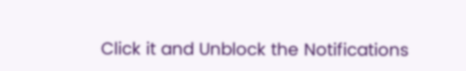Click it and Unblock the Notifications